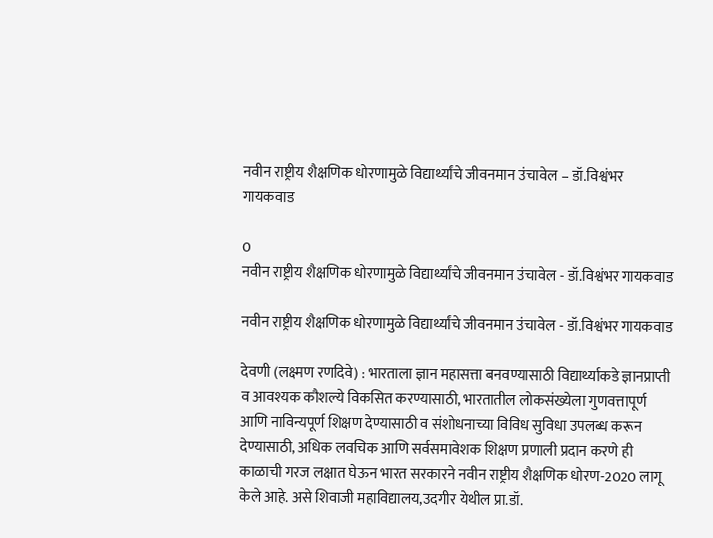नवीन राष्ट्रीय शैक्षणिक धोरणामुळे विद्यार्थ्यांचे जीवनमान उंचावेल – डॉ.विश्वंभर गायकवाड

0
नवीन राष्ट्रीय शैक्षणिक धोरणामुळे विद्यार्थ्यांचे जीवनमान उंचावेल - डॉ.विश्वंभर गायकवाड

नवीन राष्ट्रीय शैक्षणिक धोरणामुळे विद्यार्थ्यांचे जीवनमान उंचावेल - डॉ.विश्वंभर गायकवाड

देवणी (लक्ष्मण रणदिवे) : भारताला ज्ञान महासत्ता बनवण्यासाठी विद्यार्थ्याकडे ज्ञानप्राप्ती व आवश्यक कौशल्ये विकसित करण्यासाठी, भारतातील लोकसंख्येला गुणवत्तापूर्ण आणि नाविन्यपूर्ण शिक्षण देण्यासाठी व संशोधनाच्या विविध सुविधा उपलब्ध करून देण्यासाठी, अधिक लवचिक आणि सर्वसमावेशक शिक्षण प्रणाली प्रदान करणे ही काळाची गरज लक्षात घेऊन भारत सरकारने नवीन राष्ट्रीय शैक्षणिक धोरण-2020 लागू केले आहे. असे शिवाजी महाविद्यालय,उदगीर येथील प्रा.डॉ.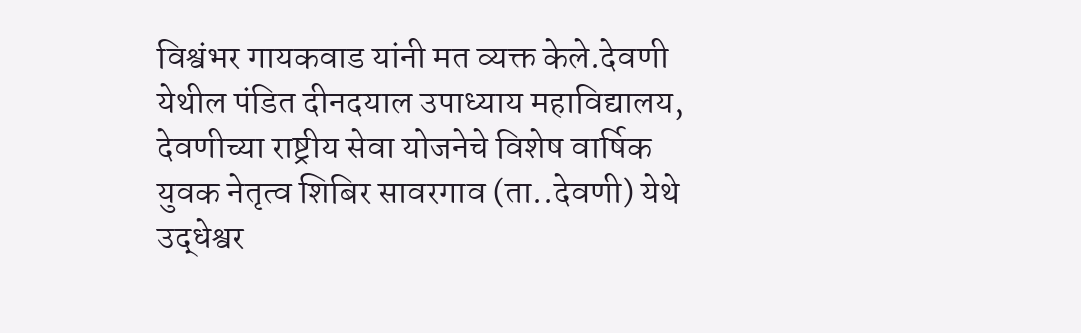विश्वंभर गायकवाड यांनी मत व्यक्त केले.देवणी येथील पंडित दीनदयाल उपाध्याय महाविद्यालय, देवणीच्या राष्ट्रीय सेवा योजनेचे विशेष वार्षिक युवक नेतृत्व शिबिर सावरगाव (ता..देवणी) येथे उद्धेश्वर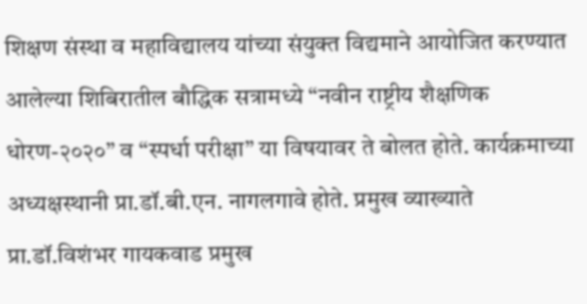शिक्षण संस्था व महाविद्यालय यांच्या संयुक्त विद्यमाने आयोजित करण्यात आलेल्या शिबिरातील बौद्धिक सत्रामध्ये “नवीन राष्ट्रीय शैक्षणिक धोरण-२०२०” व “स्पर्धा परीक्षा” या विषयावर ते बोलत होते. कार्यक्रमाच्या अध्यक्षस्थानी प्रा.डॉ.बी.एन. नागलगावे होते. प्रमुख व्याख्याते प्रा.डॉ.विशंभर गायकवाड प्रमुख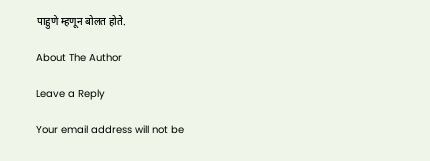पाहुणे म्हणून बोलत होते.

About The Author

Leave a Reply

Your email address will not be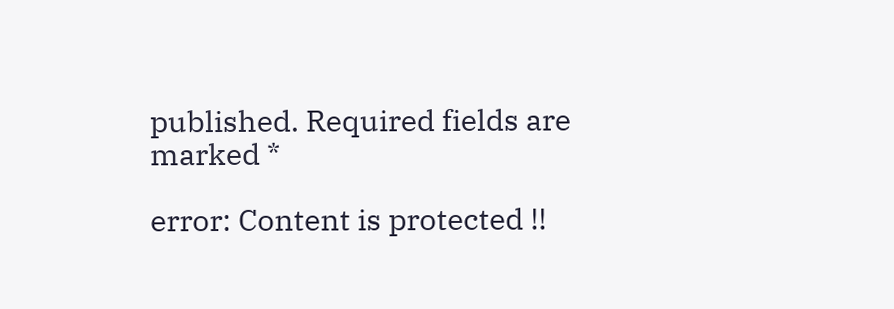published. Required fields are marked *

error: Content is protected !!